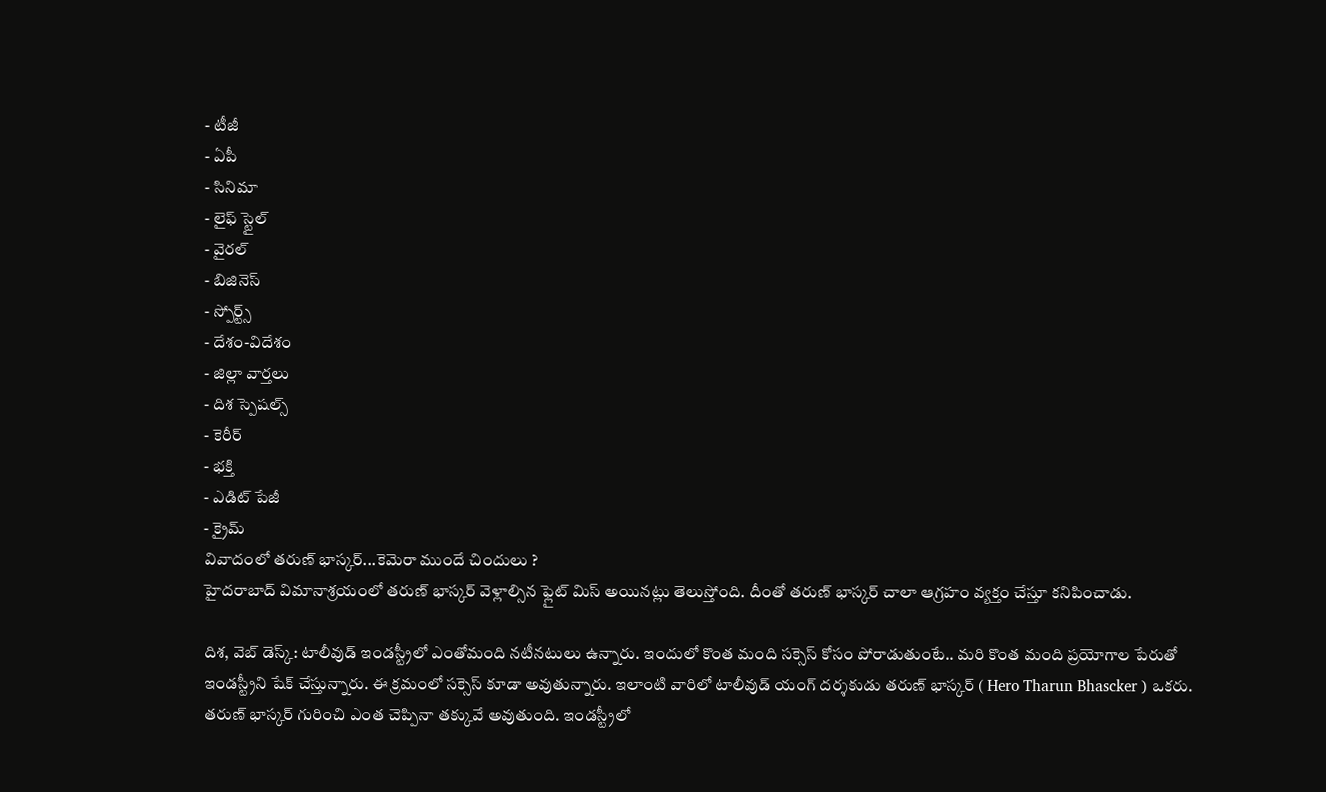- టీజీ
- ఏపీ
- సినిమా
- లైఫ్ స్టైల్
- వైరల్
- బిజినెస్
- స్పోర్ట్స్
- దేశం-విదేశం
- జిల్లా వార్తలు
- దిశ స్పెషల్స్
- కెరీర్
- భక్తి
- ఎడిట్ పేజీ
- క్రైమ్
వివాదంలో తరుణ్ భాస్కర్...కెమెరా ముందే చిందులు ?
హైదరాబాద్ విమానాశ్రయంలో తరుణ్ భాస్కర్ వెళ్లాల్సిన ఫ్లైట్ మిస్ అయినట్లు తెలుస్తోంది. దీంతో తరుణ్ భాస్కర్ చాలా ఆగ్రహం వ్యక్తం చేస్తూ కనిపించాడు.

దిశ, వెబ్ డెస్క్: టాలీవుడ్ ఇండస్ట్రీలో ఎంతోమంది నటీనటులు ఉన్నారు. ఇందులో కొంత మంది సక్సెస్ కోసం పోరాడుతుంటే.. మరి కొంత మంది ప్రయోగాల పేరుతో ఇండస్ట్రీని షేక్ చేస్తున్నారు. ఈ క్రమంలో సక్సెస్ కూడా అవుతున్నారు. ఇలాంటి వారిలో టాలీవుడ్ యంగ్ దర్శకుడు తరుణ్ భాస్కర్ ( Hero Tharun Bhascker ) ఒకరు. తరుణ్ భాస్కర్ గురించి ఎంత చెప్పినా తక్కువే అవుతుంది. ఇండస్ట్రీలో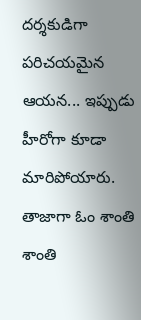దర్శకుడిగా పరిచయమైన ఆయన... ఇప్పుడు హీరోగా కూడా మారిపోయారు. తాజాగా ఓం శాంతి శాంతి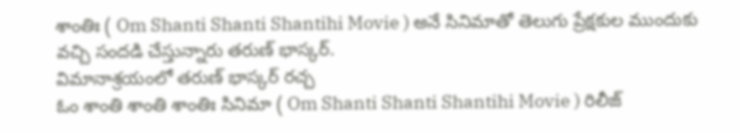శాంతిః ( Om Shanti Shanti Shantihi Movie ) అనే సినిమాతో తెలుగు ప్రేక్షకుల ముందుకు వచ్చి సందడి చేస్తున్నారు తరుణ్ భాస్కర్.
విమానాశ్రయంలో తరుణ్ భాస్కర్ రచ్చ
ఓం శాంతి శాంతి శాంతిః సినిమా ( Om Shanti Shanti Shantihi Movie ) రిలీజ్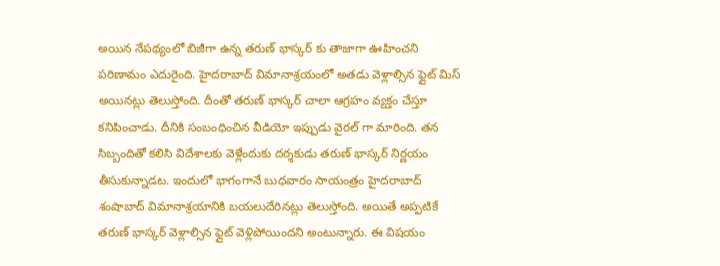అయిన నేపథ్యంలో బిజీగా ఉన్న తరుణ్ భాస్కర్ కు తాజాగా ఊహించని పరిణామం ఎదురైంది. హైదరాబాద్ విమానాశ్రయంలో అతడు వెళ్లాల్సిన ఫ్లైట్ మిస్ అయినట్లు తెలుస్తోంది. దీంతో తరుణ్ భాస్కర్ చాలా ఆగ్రహం వ్యక్తం చేస్తూ కనిపించాడు. దీనికి సంబంధించిన వీడియో ఇప్పుడు వైరల్ గా మారింది. తన సిబ్బందితో కలిసి విదేశాలకు వెళ్లేందుకు దర్శకుడు తరుణ్ భాస్కర్ నిర్ణయం తీసుకున్నాడట. ఇందులో భాగంగానే బుధవారం సాయంత్రం హైదరాబాద్ శంషాబాద్ విమానాశ్రయానికి బయలుదేరినట్లు తెలుస్తోంది. అయితే అప్పటికే తరుణ్ భాస్కర్ వెళ్లాల్సిన ఫ్లైట్ వెళ్లిపోయిందని అంటున్నారు. ఈ విషయం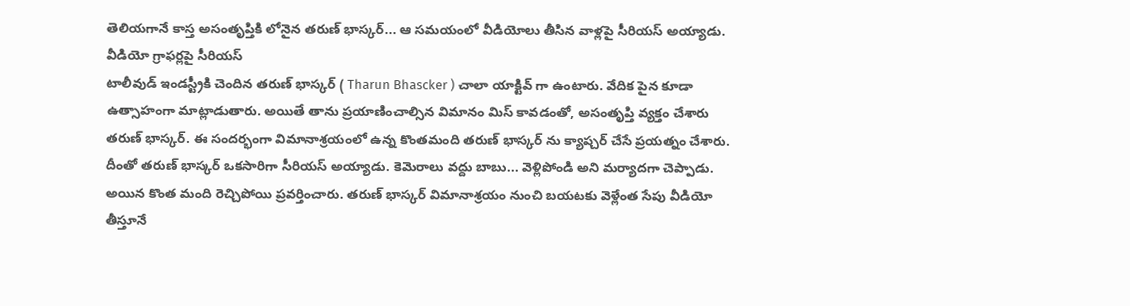తెలియగానే కాస్త అసంతృప్తికి లోనైన తరుణ్ భాస్కర్... ఆ సమయంలో వీడియోలు తీసిన వాళ్లపై సీరియస్ అయ్యాడు.
వీడియో గ్రాఫర్లపై సీరియస్
టాలీవుడ్ ఇండస్ట్రీకి చెందిన తరుణ్ భాస్కర్ ( Tharun Bhascker ) చాలా యాక్టివ్ గా ఉంటారు. వేదిక పైన కూడా ఉత్సాహంగా మాట్లాడుతారు. అయితే తాను ప్రయాణించాల్సిన విమానం మిస్ కావడంతో, అసంతృప్తి వ్యక్తం చేశారు తరుణ్ భాస్కర్. ఈ సందర్భంగా విమానాశ్రయంలో ఉన్న కొంతమంది తరుణ్ భాస్కర్ ను క్యాప్చర్ చేసే ప్రయత్నం చేశారు. దీంతో తరుణ్ భాస్కర్ ఒకసారిగా సీరియస్ అయ్యాడు. కెమెరాలు వద్దు బాబు... వెళ్లిపోండి అని మర్యాదగా చెప్పాడు. అయిన కొంత మంది రెచ్చిపోయి ప్రవర్తించారు. తరుణ్ భాస్కర్ విమానాశ్రయం నుంచి బయటకు వెళ్లేంత సేపు వీడియో తీస్తూనే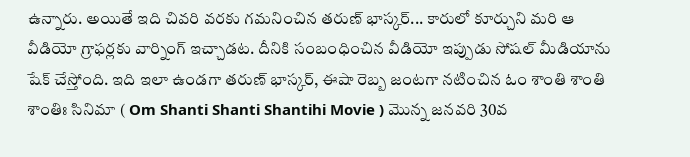ఉన్నారు. అయితే ఇది చివరి వరకు గమనించిన తరుణ్ భాస్కర్... కారులో కూర్చుని మరి ఆ వీడియో గ్రాఫర్లకు వార్నింగ్ ఇచ్చాడట. దీనికి సంబంధించిన వీడియో ఇప్పుడు సోషల్ మీడియాను షేక్ చేస్తోంది. ఇది ఇలా ఉండగా తరుణ్ భాస్కర్, ఈషా రెబ్బ జంటగా నటించిన ఓం శాంతి శాంతి శాంతిః సినిమా ( Om Shanti Shanti Shantihi Movie ) మొన్న జనవరి 30వ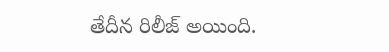తేదీన రిలీజ్ అయింది.